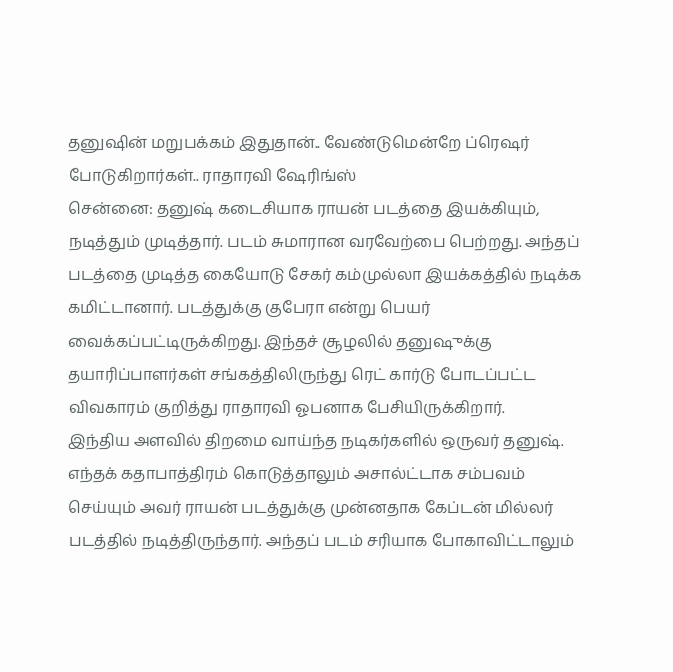தனுஷின் மறுபக்கம் இதுதான்.. வேண்டுமென்றே ப்ரெஷர் போடுகிறார்கள்.. ராதாரவி ஷேரிங்ஸ்
சென்னை: தனுஷ் கடைசியாக ராயன் படத்தை இயக்கியும், நடித்தும் முடித்தார். படம் சுமாரான வரவேற்பை பெற்றது. அந்தப் படத்தை முடித்த கையோடு சேகர் கம்முல்லா இயக்கத்தில் நடிக்க கமிட்டானார். படத்துக்கு குபேரா என்று பெயர் வைக்கப்பட்டிருக்கிறது. இந்தச் சூழலில் தனுஷுக்கு தயாரிப்பாளர்கள் சங்கத்திலிருந்து ரெட் கார்டு போடப்பட்ட விவகாரம் குறித்து ராதாரவி ஓபனாக பேசியிருக்கிறார்.
இந்திய அளவில் திறமை வாய்ந்த நடிகர்களில் ஒருவர் தனுஷ். எந்தக் கதாபாத்திரம் கொடுத்தாலும் அசால்ட்டாக சம்பவம் செய்யும் அவர் ராயன் படத்துக்கு முன்னதாக கேப்டன் மில்லர் படத்தில் நடித்திருந்தார். அந்தப் படம் சரியாக போகாவிட்டாலும்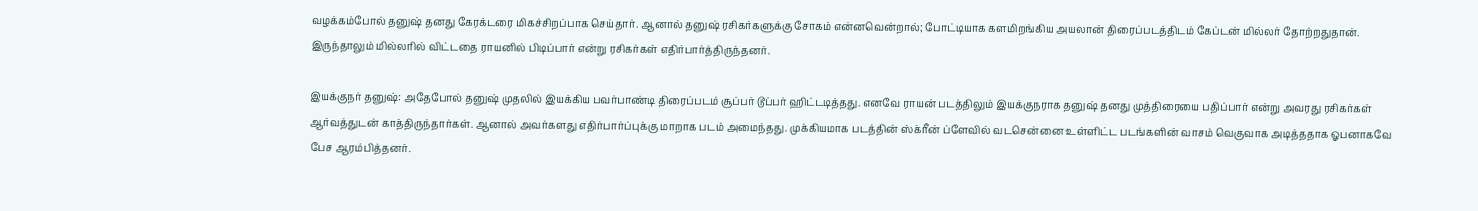வழக்கம்போல் தனுஷ் தனது கேரக்டரை மிகச்சிறப்பாக செய்தார். ஆனால் தனுஷ் ரசிகர்களுக்கு சோகம் என்னவென்றால்; போட்டியாக களமிறங்கிய அயலான் திரைப்படத்திடம் கேப்டன் மில்லர் தோற்றதுதான். இருந்தாலும் மில்லரில் விட்டதை ராயனில் பிடிப்பார் என்று ரசிகர்கள் எதிர்பார்த்திருந்தனர்.

இயக்குநர் தனுஷ்: அதேபோல் தனுஷ் முதலில் இயக்கிய பவர்பாண்டி திரைப்படம் சூப்பர் டூப்பர் ஹிட்டடித்தது. எனவே ராயன் படத்திலும் இயக்குநராக தனுஷ் தனது முத்திரையை பதிப்பார் என்று அவரது ரசிகர்கள் ஆர்வத்துடன் காத்திருந்தார்கள். ஆனால் அவர்களது எதிர்பார்ப்புக்கு மாறாக படம் அமைந்தது. முக்கியமாக படத்தின் ஸ்க்ரீன் ப்ளேவில் வடசென்னை உள்ளிட்ட படங்களின் வாசம் வெகுவாக அடித்ததாக ஓபனாகவே பேச ஆரம்பித்தனர்.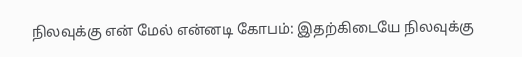நிலவுக்கு என் மேல் என்னடி கோபம்: இதற்கிடையே நிலவுக்கு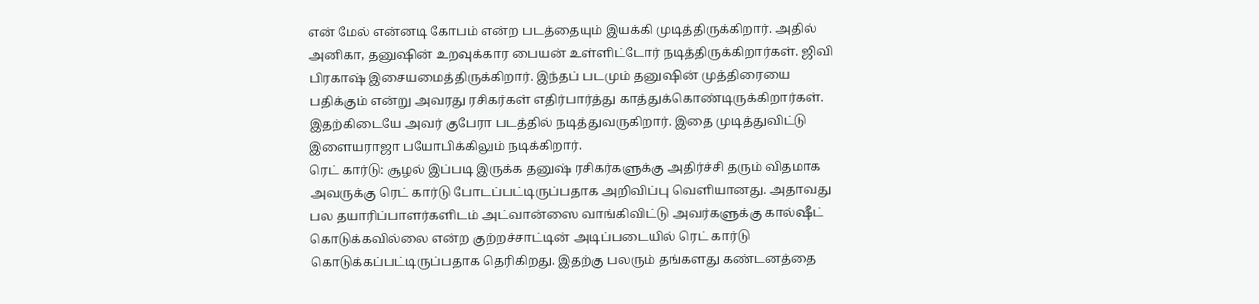என் மேல் என்னடி கோபம் என்ற படத்தையும் இயக்கி முடித்திருக்கிறார். அதில் அனிகா, தனுஷின் உறவுக்கார பையன் உள்ளிட்டோர் நடித்திருக்கிறார்கள். ஜிவி பிரகாஷ் இசையமைத்திருக்கிறார். இந்தப் படமும் தனுஷின் முத்திரையை பதிக்கும் என்று அவரது ரசிகர்கள் எதிர்பார்த்து காத்துக்கொண்டிருக்கிறார்கள். இதற்கிடையே அவர் குபேரா படத்தில் நடித்துவருகிறார். இதை முடித்துவிட்டு இளையராஜா பயோபிக்கிலும் நடிக்கிறார்.
ரெட் கார்டு: சூழல் இப்படி இருக்க தனுஷ் ரசிகர்களுக்கு அதிர்ச்சி தரும் விதமாக அவருக்கு ரெட் கார்டு போடப்பட்டிருப்பதாக அறிவிப்பு வெளியானது. அதாவது பல தயாரிப்பாளர்களிடம் அட்வான்ஸை வாங்கிவிட்டு அவர்களுக்கு கால்ஷீட் கொடுக்கவில்லை என்ற குற்றச்சாட்டின் அடிப்படையில் ரெட் கார்டு கொடுக்கப்பட்டிருப்பதாக தெரிகிறது. இதற்கு பலரும் தங்களது கண்டனத்தை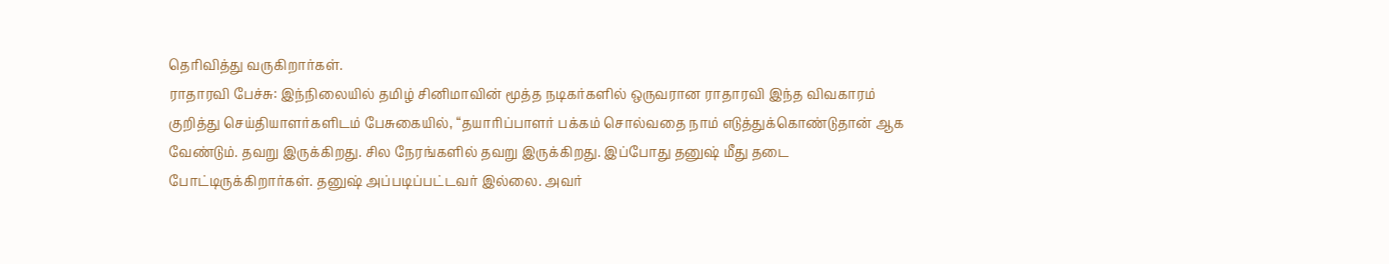தெரிவித்து வருகிறார்கள்.
ராதாரவி பேச்சு: இந்நிலையில் தமிழ் சினிமாவின் மூத்த நடிகர்களில் ஒருவரான ராதாரவி இந்த விவகாரம் குறித்து செய்தியாளர்களிடம் பேசுகையில், “தயாரிப்பாளர் பக்கம் சொல்வதை நாம் எடுத்துக்கொண்டுதான் ஆக வேண்டும். தவறு இருக்கிறது. சில நேரங்களில் தவறு இருக்கிறது. இப்போது தனுஷ் மீது தடை போட்டிருக்கிறார்கள். தனுஷ் அப்படிப்பட்டவர் இல்லை. அவர்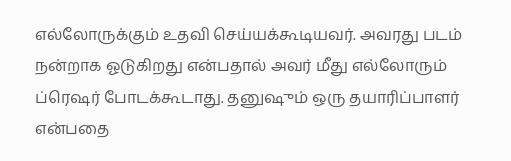எல்லோருக்கும் உதவி செய்யக்கூடியவர். அவரது படம் நன்றாக ஓடுகிறது என்பதால் அவர் மீது எல்லோரும் ப்ரெஷர் போடக்கூடாது. தனுஷும் ஒரு தயாரிப்பாளர் என்பதை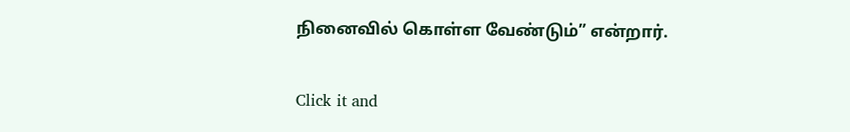நினைவில் கொள்ள வேண்டும்” என்றார்.


Click it and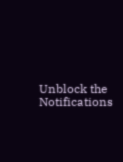Unblock the Notifications